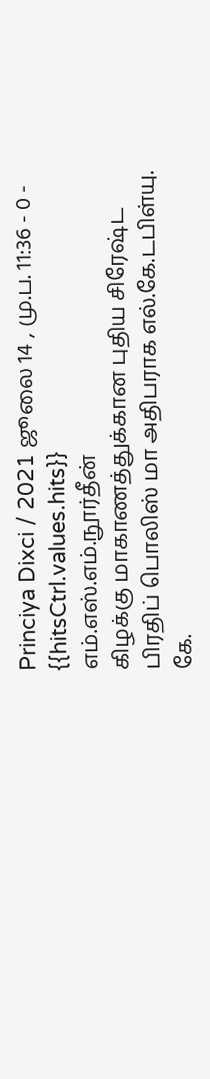Princiya Dixci / 2021 ஜூலை 14 , மு.ப. 11:36 - 0 - {{hitsCtrl.values.hits}}
எம்.எஸ்.எம்.நூர்தீன்
கிழக்கு மாகாணத்துக்கான புதிய சிரேஷ்ட பிரதிப் பொலிஸ் மா அதிபராக எல்.கே.டபிள்யு. கே.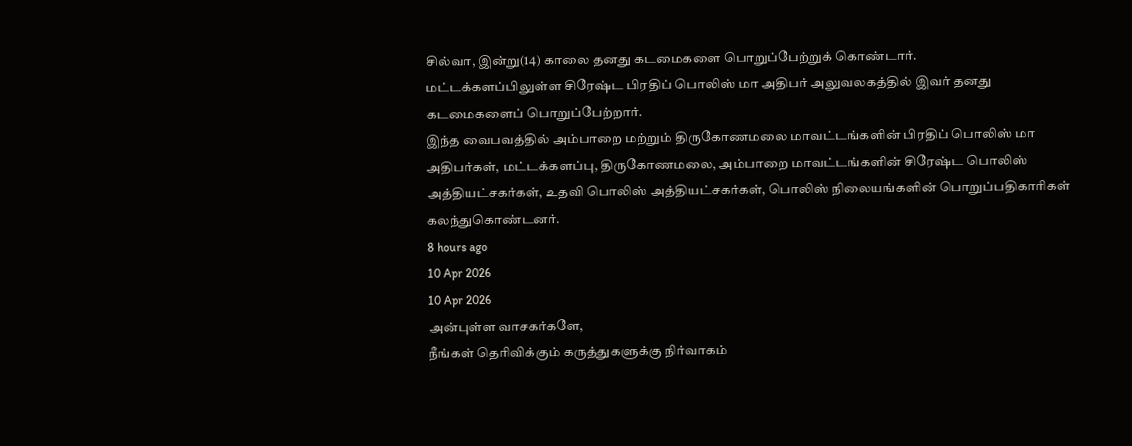சில்வா, இன்று(14) காலை தனது கடமைகளை பொறுப்பேற்றுக் கொண்டார்.
மட்டக்களப்பிலுள்ள சிரேஷ்ட பிரதிப் பொலிஸ் மா அதிபர் அலுவலகத்தில் இவர் தனது கடமைகளைப் பொறுப்பேற்றார்.
இந்த வைபவத்தில் அம்பாறை மற்றும் திருகோணமலை மாவட்டங்களின் பிரதிப் பொலிஸ் மா அதிபர்கள், மட்டக்களப்பு, திருகோணமலை, அம்பாறை மாவட்டங்களின் சிரேஷ்ட பொலிஸ் அத்தியட்சகர்கள், உதவி பொலிஸ் அத்தியட்சகர்கள், பொலிஸ் நிலையங்களின் பொறுப்பதிகாரிகள் கலந்துகொண்டனர்.
8 hours ago
10 Apr 2026
10 Apr 2026
அன்புள்ள வாசகர்களே,
நீங்கள் தெரிவிக்கும் கருத்துகளுக்கு நிர்வாகம்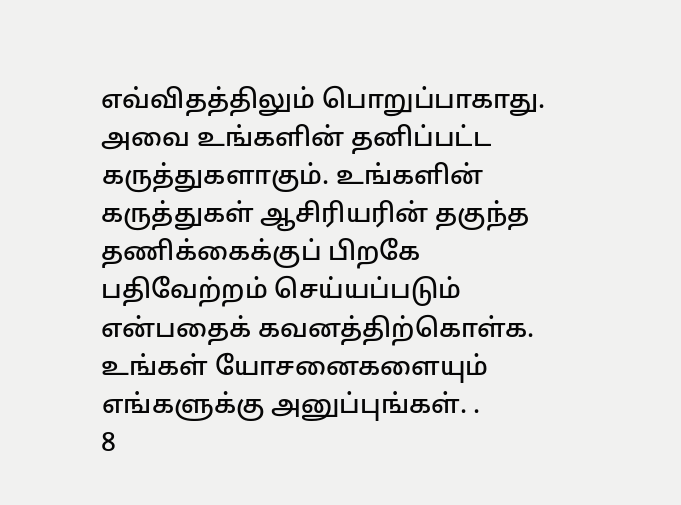எவ்விதத்திலும் பொறுப்பாகாது. அவை உங்களின் தனிப்பட்ட கருத்துகளாகும். உங்களின் கருத்துகள் ஆசிரியரின் தகுந்த தணிக்கைக்குப் பிறகே பதிவேற்றம் செய்யப்படும் என்பதைக் கவனத்திற்கொள்க. உங்கள் யோசனைகளையும் எங்களுக்கு அனுப்புங்கள். .
8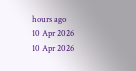hours ago
10 Apr 2026
10 Apr 2026